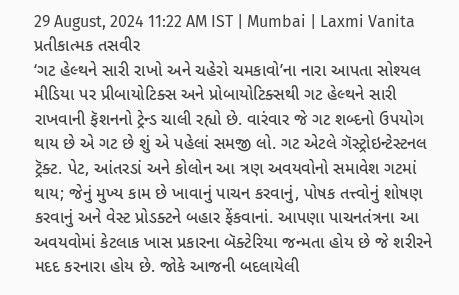29 August, 2024 11:22 AM IST | Mumbai | Laxmi Vanita
પ્રતીકાત્મક તસવીર
‘ગટ હેલ્થને સારી રાખો અને ચહેરો ચમકાવો’ના નારા આપતા સોશ્યલ મીડિયા પર પ્રીબાયોટિક્સ અને પ્રોબાયોટિક્સથી ગટ હેલ્થને સારી રાખવાની ફૅશનનો ટ્રેન્ડ ચાલી રહ્યો છે. વારંવાર જે ગટ શબ્દનો ઉપયોગ થાય છે એ ગટ છે શું એ પહેલાં સમજી લો. ગટ એટલે ગૅસ્ટ્રોઇન્ટેસ્ટનલ ટ્રૅક્ટ. પેટ, આંતરડાં અને કોલોન આ ત્રણ અવયવોનો સમાવેશ ગટમાં થાય; જેનું મુખ્ય કામ છે ખાવાનું પાચન કરવાનું, પોષક તત્ત્વોનું શોષણ કરવાનું અને વેસ્ટ પ્રોડક્ટને બહાર ફેંકવાનાં. આપણા પાચનતંત્રના આ અવયવોમાં કેટલાક ખાસ પ્રકારના બૅક્ટેરિયા જન્મતા હોય છે જે શરીરને મદદ કરનારા હોય છે. જોકે આજની બદલાયેલી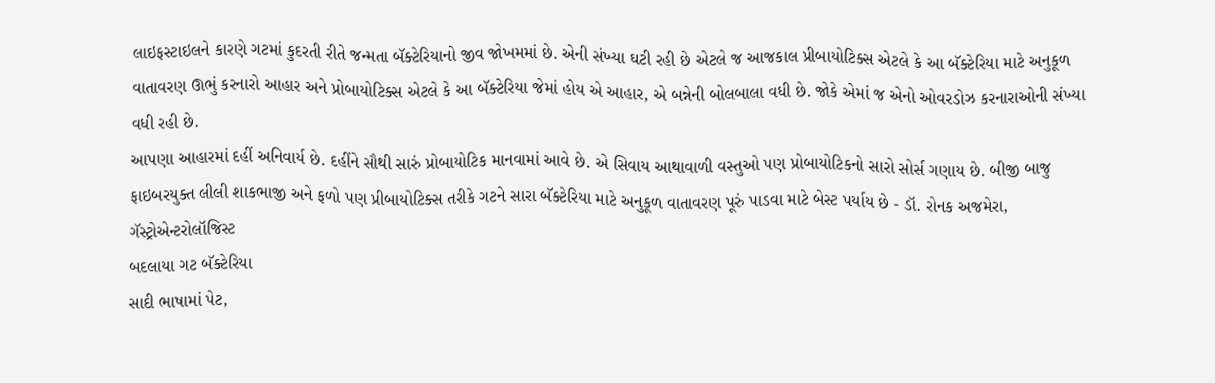લાઇફસ્ટાઇલને કારણે ગટમાં કુદરતી રીતે જન્મતા બૅક્ટેરિયાનો જીવ જોખમમાં છે. એની સંખ્યા ઘટી રહી છે એટલે જ આજકાલ પ્રીબાયોટિક્સ એટલે કે આ બૅક્ટેરિયા માટે અનુકૂળ વાતાવરણ ઊભું કરનારો આહાર અને પ્રોબાયોટિક્સ એટલે કે આ બૅક્ટેરિયા જેમાં હોય એ આહાર, એ બન્નેની બોલબાલા વધી છે. જોકે એમાં જ એનો ઓવરડોઝ કરનારાઓની સંખ્યા વધી રહી છે.
આપણા આહારમાં દહીં અનિવાર્ય છે. દહીંને સૌથી સારું પ્રોબાયોટિક માનવામાં આવે છે. એ સિવાય આથાવાળી વસ્તુઓ પણ પ્રોબાયોટિકનો સારો સોર્સ ગણાય છે. બીજી બાજુ ફાઇબરયુક્ત લીલી શાકભાજી અને ફળો પણ પ્રીબાયોટિક્સ તરીકે ગટને સારા બૅક્ટેરિયા માટે અનુકૂળ વાતાવરણ પૂરું પાડવા માટે બેસ્ટ પર્યાય છે - ડૉ. રોનક અજમેરા, ગૅસ્ટ્રોએન્ટરોલૉજિસ્ટ
બદલાયા ગટ બૅક્ટેરિયા
સાદી ભાષામાં પેટ,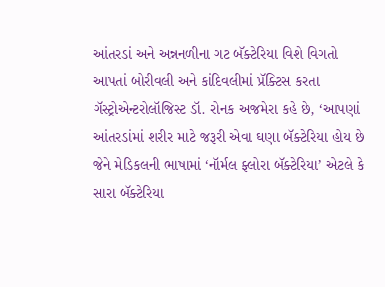આંતરડાં અને અન્નનળીના ગટ બૅક્ટેરિયા વિશે વિગતો આપતાં બોરીવલી અને કાંદિવલીમાં પ્રૅક્ટિસ કરતા ગૅસ્ટ્રોએન્ટરોલૉજિસ્ટ ડૉ. રોનક અજમેરા કહે છે, ‘આપણાં આંતરડાંમાં શરીર માટે જરૂરી એવા ઘણા બૅક્ટેરિયા હોય છે જેને મેડિકલની ભાષામાં ‘નૉર્મલ ફ્લોરા બૅક્ટેરિયા’ એટલે કે સારા બૅક્ટેરિયા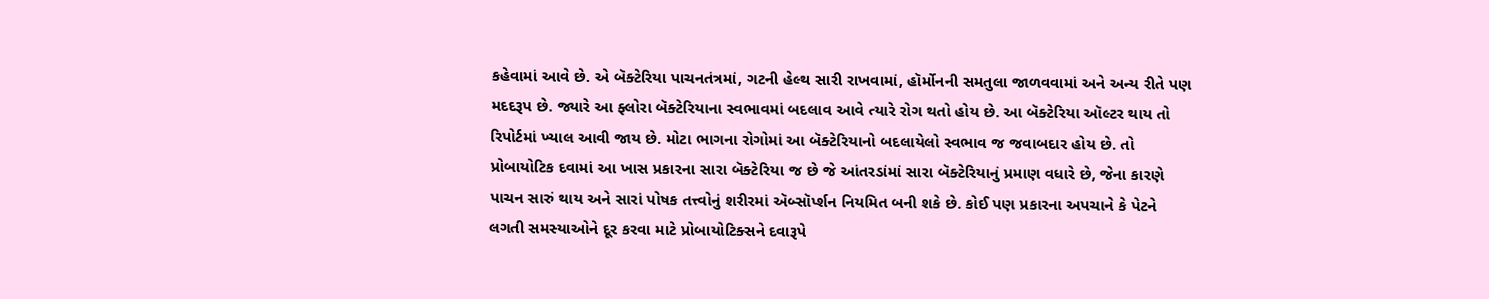કહેવામાં આવે છે. એ બૅક્ટેરિયા પાચનતંત્રમાં, ગટની હેલ્થ સારી રાખવામાં, હૉર્મોનની સમતુલા જાળવવામાં અને અન્ય રીતે પણ મદદરૂપ છે. જ્યારે આ ફ્લોરા બૅક્ટેરિયાના સ્વભાવમાં બદલાવ આવે ત્યારે રોગ થતો હોય છે. આ બૅક્ટેરિયા ઑલ્ટર થાય તો રિપોર્ટમાં ખ્યાલ આવી જાય છે. મોટા ભાગના રોગોમાં આ બૅક્ટેરિયાનો બદલાયેલો સ્વભાવ જ જવાબદાર હોય છે. તો પ્રોબાયોટિક દવામાં આ ખાસ પ્રકારના સારા બૅક્ટેરિયા જ છે જે આંતરડાંમાં સારા બૅક્ટેરિયાનું પ્રમાણ વધારે છે, જેના કારણે પાચન સારું થાય અને સારાં પોષક તત્ત્વોનું શરીરમાં ઍબ્સૉર્પ્શન નિયમિત બની શકે છે. કોઈ પણ પ્રકારના અપચાને કે પેટને લગતી સમસ્યાઓને દૂર કરવા માટે પ્રોબાયોટિક્સને દવારૂપે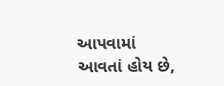આપવામાં આવતાં હોય છે,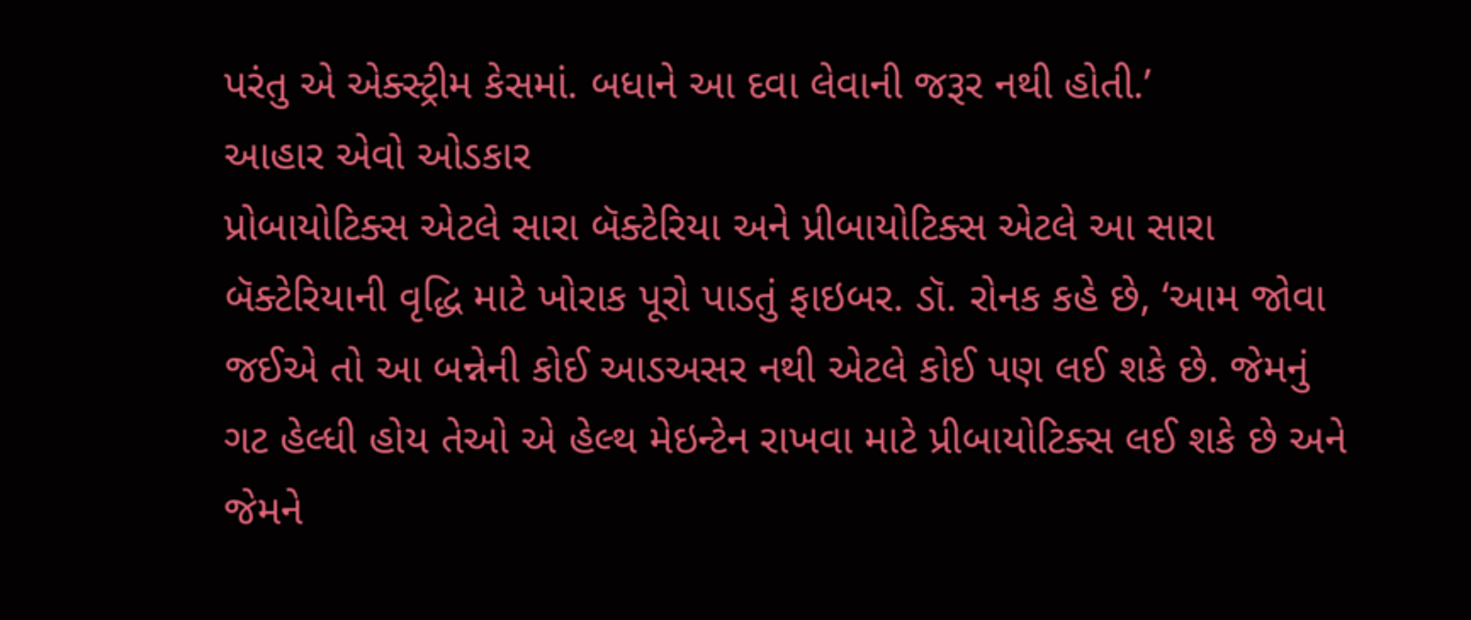પરંતુ એ એક્સ્ટ્રીમ કેસમાં. બધાને આ દવા લેવાની જરૂર નથી હોતી.’
આહાર એવો ઓડકાર
પ્રોબાયોટિક્સ એટલે સારા બૅક્ટેરિયા અને પ્રીબાયોટિક્સ એટલે આ સારા બૅક્ટેરિયાની વૃદ્ધિ માટે ખોરાક પૂરો પાડતું ફાઇબર. ડૉ. રોનક કહે છે, ‘આમ જોવા જઈએ તો આ બન્નેની કોઈ આડઅસર નથી એટલે કોઈ પણ લઈ શકે છે. જેમનું ગટ હેલ્ધી હોય તેઓ એ હેલ્થ મેઇન્ટેન રાખવા માટે પ્રીબાયોટિક્સ લઈ શકે છે અને જેમને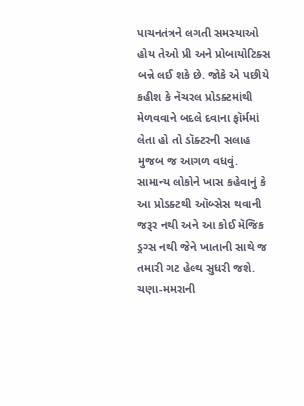પાચનતંત્રને લગતી સમસ્યાઓ હોય તેઓ પ્રી અને પ્રોબાયોટિક્સ બન્ને લઈ શકે છે. જોકે એ પછીયે કહીશ કે નૅચરલ પ્રોડક્ટમાંથી મેળવવાને બદલે દવાના ફૉર્મમાં લેતા હો તો ડૉક્ટરની સલાહ મુજબ જ આગળ વધવું. સામાન્ય લોકોને ખાસ કહેવાનું કે આ પ્રોડક્ટથી ઑબ્સેસ થવાની જરૂર નથી અને આ કોઈ મૅજિક ડ્રગ્સ નથી જેને ખાતાની સાથે જ તમારી ગટ હેલ્થ સુધરી જશે. ચણા-મમરાની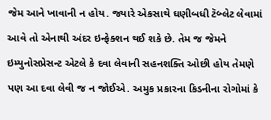જેમ આને ખાવાની ન હોય. જ્યારે એકસાથે ઘણીબધી ટૅબ્લેટ લેવામાં આવે તો એનાથી અંદર ઇન્ફેક્શન થઈ શકે છે. તેમ જ જેમને ઇમ્યુનોસપ્રેસન્ટ એટલે કે દવા લેવાની સહનશક્તિ ઓછી હોય તેમણે પણ આ દવા લેવી જ ન જોઈએ. અમુક પ્રકારના કિડનીના રોગોમાં કે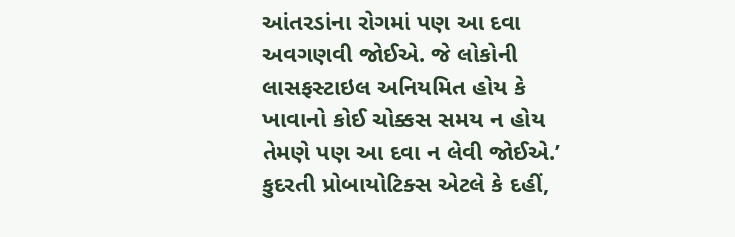આંતરડાંના રોગમાં પણ આ દવા અવગણવી જોઈએ. જે લોકોની લાસફસ્ટાઇલ અનિયમિત હોય કે ખાવાનો કોઈ ચોક્કસ સમય ન હોય તેમણે પણ આ દવા ન લેવી જોઈએ.’
કુદરતી પ્રોબાયોટિક્સ એટલે કે દહીં,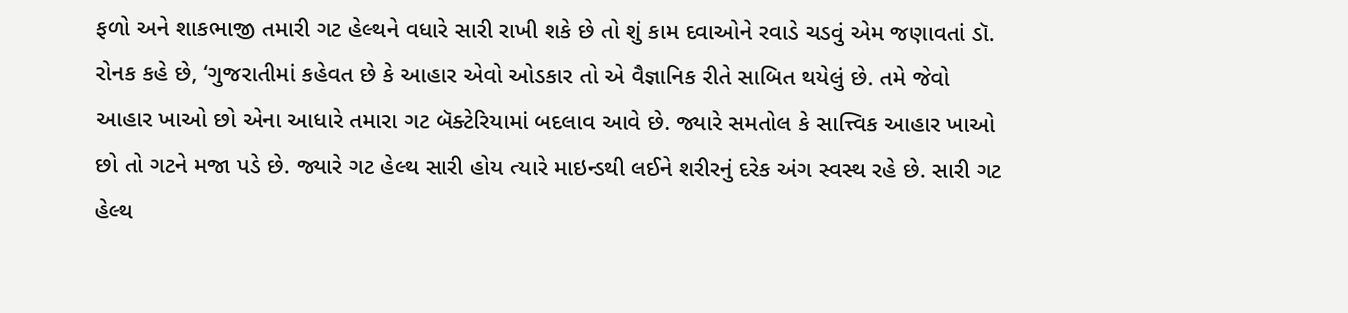ફળો અને શાકભાજી તમારી ગટ હેલ્થને વધારે સારી રાખી શકે છે તો શું કામ દવાઓને રવાડે ચડવું એમ જણાવતાં ડૉ. રોનક કહે છે, ‘ગુજરાતીમાં કહેવત છે કે આહાર એવો ઓડકાર તો એ વૈજ્ઞાનિક રીતે સાબિત થયેલું છે. તમે જેવો આહાર ખાઓ છો એના આધારે તમારા ગટ બૅક્ટેરિયામાં બદલાવ આવે છે. જ્યારે સમતોલ કે સાત્ત્વિક આહાર ખાઓ છો તો ગટને મજા પડે છે. જ્યારે ગટ હેલ્થ સારી હોય ત્યારે માઇન્ડથી લઈને શરીરનું દરેક અંગ સ્વસ્થ રહે છે. સારી ગટ હેલ્થ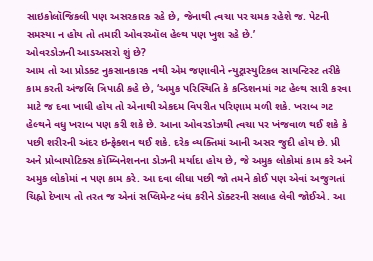સાઇકોલૉજિકલી પણ અસરકારક રહે છે, જેનાથી ત્વચા પર ચમક રહેશે જ. પેટની સમસ્યા ન હોય તો તમારી ઓવરઑલ હેલ્થ પણ ખુશ રહે છે.’
ઓવરડોઝની આડઅસરો શું છે?
આમ તો આ પ્રોડક્ટ નુકસાનકારક નથી એમ જણાવીને ન્યુટ્રાસ્યુટિકલ સાયન્ટિસ્ટ તરીકે કામ કરતી અંજલિ ત્રિપાઠી કહે છે, ‘અમુક પરિસ્થિતિ કે કન્ડિશનમાં ગટ હેલ્થ સારી કરવા માટે જ દવા ખાધી હોય તો એનાથી એકદમ વિપરીત પરિણામ મળી શકે. ખરાબ ગટ હેલ્થને વધુ ખરાબ પણ કરી શકે છે. આના ઓવરડોઝથી ત્વચા પર ખંજવાળ થઈ શકે કે પછી શરીરની અંદર ઇન્ફેક્શન થઈ શકે. દરેક વ્યક્તિમાં આની અસર જુદી હોય છે. પ્રી અને પ્રોબાયોટિક્સ કૉમ્બિનેશનના ડોઝની મર્યાદા હોય છે, જે અમુક લોકોમાં કામ કરે અને અમુક લોકોમાં ન પણ કામ કરે. આ દવા લીધા પછી જો તમને કોઈ પણ એવાં અજુગતાં ચિહ્નો દેખાય તો તરત જ એનાં સપ્લિમેન્ટ બંધ કરીને ડૉક્ટરની સલાહ લેવી જોઈએ. આ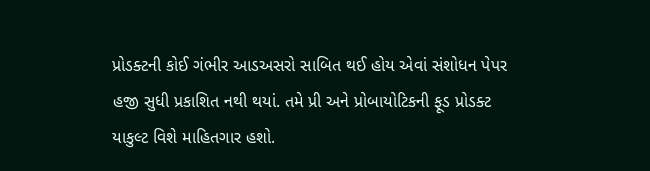પ્રોડક્ટની કોઈ ગંભીર આડઅસરો સાબિત થઈ હોય એવાં સંશોધન પેપર હજી સુધી પ્રકાશિત નથી થયાં. તમે પ્રી અને પ્રોબાયોટિકની ફૂડ પ્રોડક્ટ યાકુલ્ટ વિશે માહિતગાર હશો.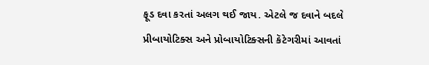ફૂડ દવા કરતાં અલગ થઈ જાય. એટલે જ દવાને બદલે પ્રીબાયોટિક્સ અને પ્રોબાયોટિક્સની કૅટેગરીમાં આવતાં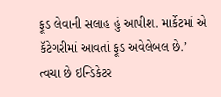ફૂડ લેવાની સલાહ હું આપીશ. માર્કેટમાં એ કૅટેગરીમાં આવતાં ફૂડ અવેલેબલ છે.’
ત્વચા છે ઇન્ડિકેટર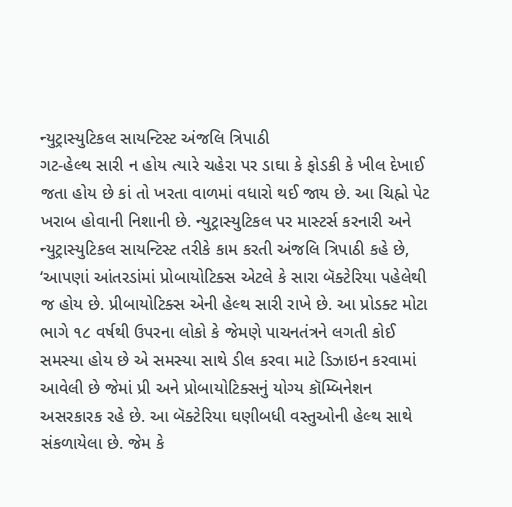ન્યુટ્રાસ્યુટિકલ સાયન્ટિસ્ટ અંજલિ ત્રિપાઠી
ગટ-હેલ્થ સારી ન હોય ત્યારે ચહેરા પર ડાઘા કે ફોડકી કે ખીલ દેખાઈ જતા હોય છે કાં તો ખરતા વાળમાં વધારો થઈ જાય છે. આ ચિહ્નો પેટ ખરાબ હોવાની નિશાની છે. ન્યુટ્રાસ્યુટિકલ પર માસ્ટર્સ કરનારી અને ન્યુટ્રાસ્યુટિકલ સાયન્ટિસ્ટ તરીકે કામ કરતી અંજલિ ત્રિપાઠી કહે છે, ‘આપણાં આંતરડાંમાં પ્રોબાયોટિક્સ એટલે કે સારા બૅક્ટેરિયા પહેલેથી જ હોય છે. પ્રીબાયોટિક્સ એની હેલ્થ સારી રાખે છે. આ પ્રોડક્ટ મોટા ભાગે ૧૮ વર્ષથી ઉપરના લોકો કે જેમણે પાચનતંત્રને લગતી કોઈ સમસ્યા હોય છે એ સમસ્યા સાથે ડીલ કરવા માટે ડિઝાઇન કરવામાં આવેલી છે જેમાં પ્રી અને પ્રોબાયોટિક્સનું યોગ્ય કૉમ્બિનેશન અસરકારક રહે છે. આ બૅક્ટેરિયા ઘણીબધી વસ્તુઓની હેલ્થ સાથે સંકળાયેલા છે. જેમ કે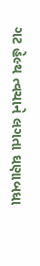ગટ હેલ્થ ત્વચાને લગતા ઘણાબધા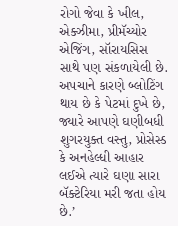રોગો જેવા કે ખીલ, એક્ઝીમા, પ્રીમૅચ્યોર એજિંગ, સૉરાયસિસ સાથે પણ સંકળાયેલી છે. અપચાને કારણે બ્લોટિંગ થાય છે કે પેટમાં દુખે છે, જ્યારે આપણે ઘણીબધી શુગરયુક્ત વસ્તુ, પ્રોસેસ્ડ કે અનહેલ્ધી આહાર લઈએ ત્યારે ઘણા સારા બૅક્ટેરિયા મરી જતા હોય છે.’